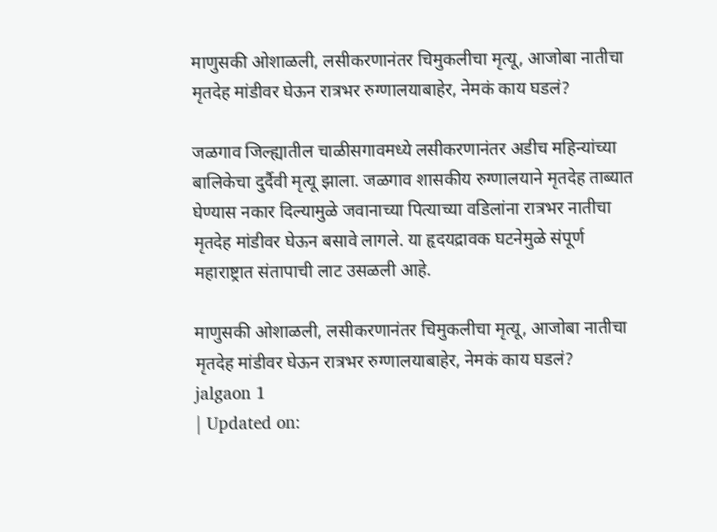माणुसकी ओशाळली, लसीकरणानंतर चिमुकलीचा मृत्यू, आजोबा नातीचा मृतदेह मांडीवर घेऊन रात्रभर रुग्णालयाबाहेर, नेमकं काय घडलं?

जळगाव जिल्ह्यातील चाळीसगावमध्ये लसीकरणानंतर अडीच महिन्यांच्या बालिकेचा दुर्दैवी मृत्यू झाला. जळगाव शासकीय रुग्णालयाने मृतदेह ताब्यात घेण्यास नकार दिल्यामुळे जवानाच्या पित्याच्या वडिलांना रात्रभर नातीचा मृतदेह मांडीवर घेऊन बसावे लागले. या हृदयद्रावक घटनेमुळे संपूर्ण महाराष्ट्रात संतापाची लाट उसळली आहे.

माणुसकी ओशाळली, लसीकरणानंतर चिमुकलीचा मृत्यू, आजोबा नातीचा मृतदेह मांडीवर घेऊन रात्रभर रुग्णालयाबाहेर, नेमकं काय घडलं?
jalgaon 1
| Updated on: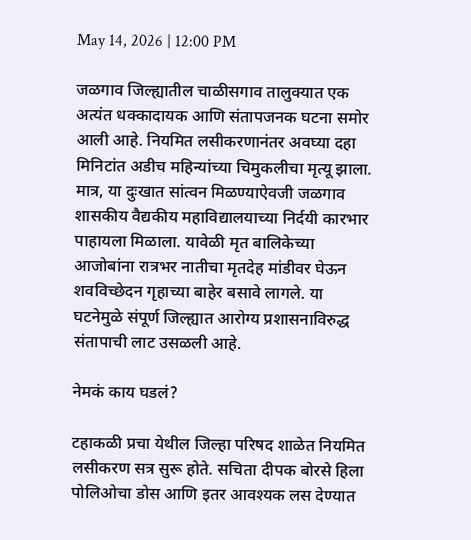May 14, 2026 | 12:00 PM

जळगाव जिल्ह्यातील चाळीसगाव तालुक्यात एक अत्यंत धक्कादायक आणि संतापजनक घटना समोर आली आहे. नियमित लसीकरणानंतर अवघ्या दहा मिनिटांत अडीच महिन्यांच्या चिमुकलीचा मृत्यू झाला. मात्र, या दुःखात सांत्वन मिळण्याऐवजी जळगाव शासकीय वैद्यकीय महाविद्यालयाच्या निर्दयी कारभार पाहायला मिळाला. यावेळी मृत बालिकेच्या आजोबांना रात्रभर नातीचा मृतदेह मांडीवर घेऊन शवविच्छेदन गृहाच्या बाहेर बसावे लागले. या घटनेमुळे संपूर्ण जिल्ह्यात आरोग्य प्रशासनाविरुद्ध संतापाची लाट उसळली आहे.

नेमकं काय घडलं?

टहाकळी प्रचा येथील जिल्हा परिषद शाळेत नियमित लसीकरण सत्र सुरू होते. सचिता दीपक बोरसे हिला पोलिओचा डोस आणि इतर आवश्यक लस देण्यात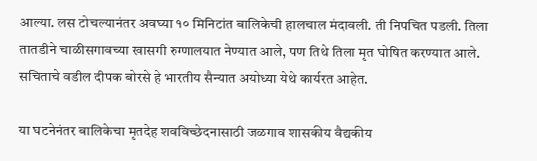आल्या. लस टोचल्यानंतर अवघ्या १० मिनिटांत बालिकेची हालचाल मंदावली. ती निपचित पडली. तिला तातडीने चाळीसगावच्या खासगी रुग्णालयात नेण्यात आले, पण तिथे तिला मृत घोषित करण्यात आले. सचिताचे वडील दीपक बोरसे हे भारतीय सैन्यात अयोध्या येथे कार्यरत आहेत.

या घटनेनंतर बालिकेचा मृतदेह शवविच्छेदनासाठी जळगाव शासकीय वैद्यकीय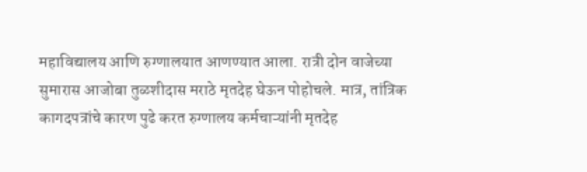महाविद्यालय आणि रुग्णालयात आणण्यात आला. रात्री दोन वाजेच्या सुमारास आजोबा तुळशीदास मराठे मृतदेह घेऊन पोहोचले. मात्र, तांत्रिक कागदपत्रांचे कारण पुढे करत रुग्णालय कर्मचाऱ्यांनी मृतदेह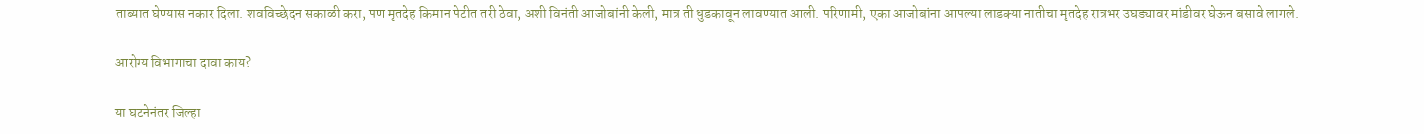ताब्यात घेण्यास नकार दिला. शवविच्छेदन सकाळी करा, पण मृतदेह किमान पेटीत तरी ठेवा, अशी विनंती आजोबांनी केली, मात्र ती धुडकावून लावण्यात आली. परिणामी, एका आजोबांना आपल्या लाडक्या नातीचा मृतदेह रात्रभर उघड्यावर मांडीवर घेऊन बसावे लागले.

आरोग्य विभागाचा दावा काय?

या घटनेनंतर जिल्हा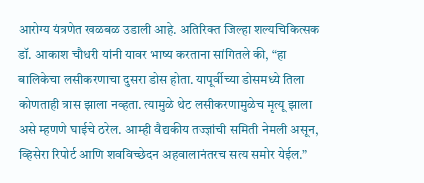आरोग्य यंत्रणेत खळबळ उडाली आहे. अतिरिक्त जिल्हा शल्यचिकित्सक डॉ. आकाश चौधरी यांनी यावर भाष्य करताना सांगितले की, “हा बालिकेचा लसीकरणाचा दुसरा डोस होता. यापूर्वीच्या डोसमध्ये तिला कोणताही त्रास झाला नव्हता. त्यामुळे थेट लसीकरणामुळेच मृत्यू झाला असे म्हणणे घाईचे ठरेल. आम्ही वैद्यकीय तज्ज्ञांची समिती नेमली असून, व्हिसेरा रिपोर्ट आणि शवविच्छेदन अहवालानंतरच सत्य समोर येईल.”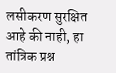लसीकरण सुरक्षित आहे की नाही, हा तांत्रिक प्रश्न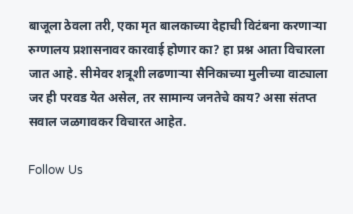बाजूला ठेवला तरी, एका मृत बालकाच्या देहाची विटंबना करणाऱ्या रुग्णालय प्रशासनावर कारवाई होणार का? हा प्रश्न आता विचारला जात आहे. सीमेवर शत्रूशी लढणाऱ्या सैनिकाच्या मुलीच्या वाट्याला जर ही परवड येत असेल, तर सामान्य जनतेचे काय? असा संतप्त सवाल जळगावकर विचारत आहेत.

Follow Us